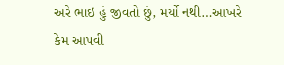અરે ભાઇ હું જીવતો છું, મર્યો નથી…આખરે કેમ આપવી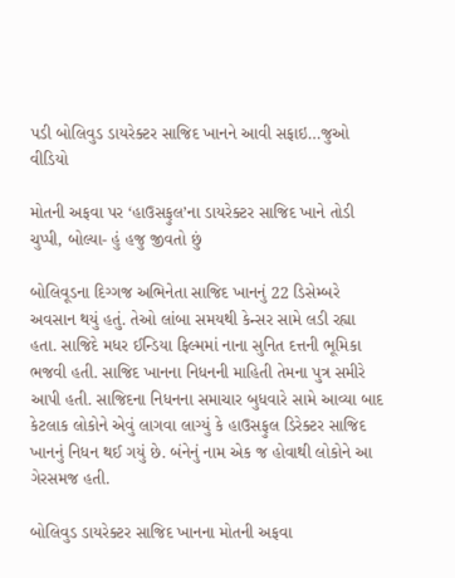પડી બોલિવુડ ડાયરેક્ટર સાજિદ ખાનને આવી સફાઇ…જુઓ વીડિયો

મોતની અફવા પર ‘હાઉસફુલ’ના ડાયરેક્ટર સાજિદ ખાને તોડી ચુપ્પી, બોલ્યા- હું હજુ જીવતો છું

બોલિવૂડના દિગ્ગજ અભિનેતા સાજિદ ખાનનું 22 ડિસેમ્બરે અવસાન થયું હતું. તેઓ લાંબા સમયથી કેન્સર સામે લડી રહ્યા હતા. સાજિદે મધર ઈન્ડિયા ફિલ્મમાં નાના સુનિત દત્તની ભૂમિકા ભજવી હતી. સાજિદ ખાનના નિધનની માહિતી તેમના પુત્ર સમીરે આપી હતી. સાજિદના નિધનના સમાચાર બુધવારે સામે આવ્યા બાદ કેટલાક લોકોને એવું લાગવા લાગ્યું કે હાઉસફુલ ડિરેક્ટર સાજિદ ખાનનું નિધન થઈ ગયું છે. બંનેનું નામ એક જ હોવાથી લોકોને આ ગેરસમજ હતી.

બોલિવુડ ડાયરેક્ટર સાજિદ ખાનના મોતની અફવા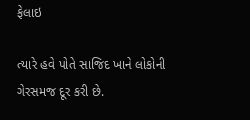ફેલાઇ

ત્યારે હવે પોતે સાજિદ ખાને લોકોની ગેરસમજ દૂર કરી છે.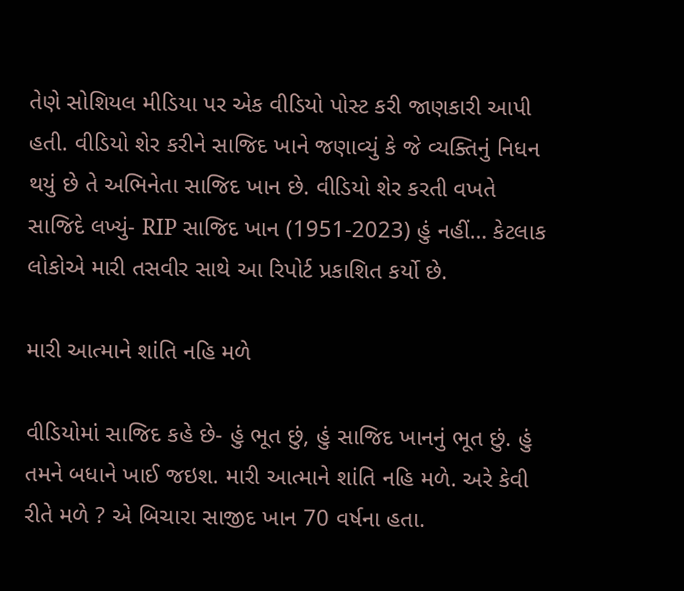તેણે સોશિયલ મીડિયા પર એક વીડિયો પોસ્ટ કરી જાણકારી આપી હતી. વીડિયો શેર કરીને સાજિદ ખાને જણાવ્યું કે જે વ્યક્તિનું નિધન થયું છે તે અભિનેતા સાજિદ ખાન છે. વીડિયો શેર કરતી વખતે સાજિદે લખ્યું- RIP સાજિદ ખાન (1951-2023) હું નહીં… કેટલાક લોકોએ મારી તસવીર સાથે આ રિપોર્ટ પ્રકાશિત કર્યો છે.

મારી આત્માને શાંતિ નહિ મળે

વીડિયોમાં સાજિદ કહે છે- હું ભૂત છું, હું સાજિદ ખાનનું ભૂત છું. હું તમને બધાને ખાઈ જઇશ. મારી આત્માને શાંતિ નહિ મળે. અરે કેવી રીતે મળે ? એ બિચારા સાજીદ ખાન 70 વર્ષના હતા.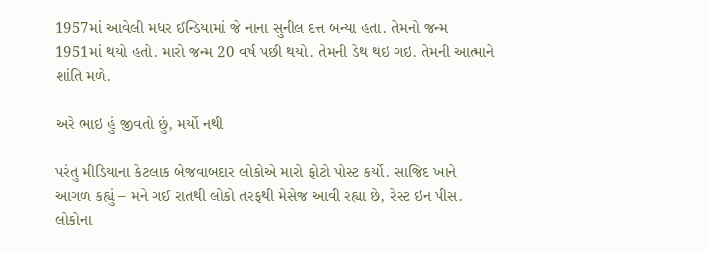1957માં આવેલી મધર ઈન્ડિયામાં જે નાના સુનીલ દત્ત બન્યા હતા. તેમનો જન્મ 1951માં થયો હતો. મારો જન્મ 20 વર્ષ પછી થયો. તેમની ડેથ થઇ ગઇ. તેમની આત્માને શાંતિ મળે.

અરે ભાઇ હું જીવતો છું, મર્યો નથી

પરંતુ મીડિયાના કેટલાક બેજવાબદાર લોકોએ મારો ફોટો પોસ્ટ કર્યો. સાજિદ ખાને આગળ કહ્યું – મને ગઈ રાતથી લોકો તરફથી મેસેજ આવી રહ્યા છે, રેસ્ટ ઇન પીસ. લોકોના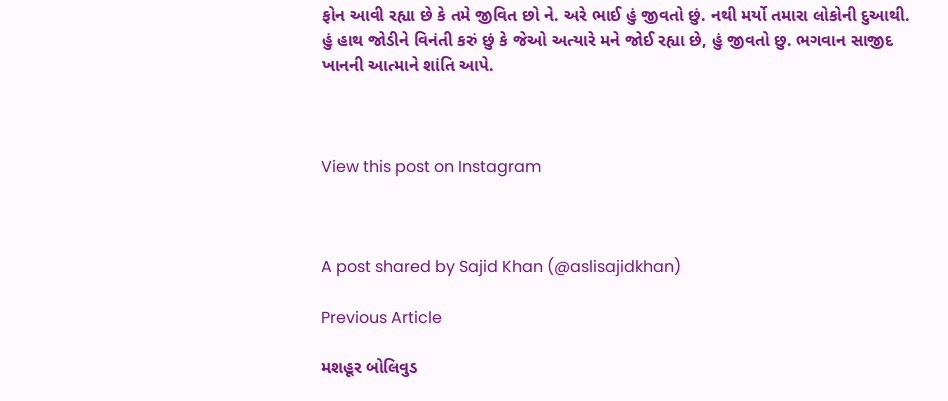ફોન આવી રહ્યા છે કે તમે જીવિત છો ને. અરે ભાઈ હું જીવતો છું. નથી મર્યો તમારા લોકોની દુઆથી. હું હાથ જોડીને વિનંતી કરું છું કે જેઓ અત્યારે મને જોઈ રહ્યા છે, હું જીવતો છુ. ભગવાન સાજીદ ખાનની આત્માને શાંતિ આપે.



View this post on Instagram



A post shared by Sajid Khan (@aslisajidkhan)

Previous Article

મશહૂર બોલિવુડ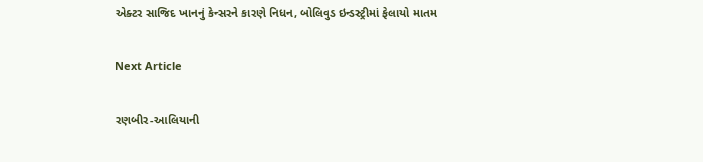એક્ટર સાજિદ ખાનનું કેન્સરને કારણે નિધન, બોલિવુડ ઇન્ડસ્ટ્રીમાં ફેલાયો માતમ

Next Article

રણબીર-આલિયાની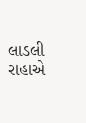લાડલી રાહાએ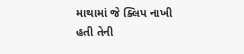માથામાં જે ક્લિપ નાખી હતી તેની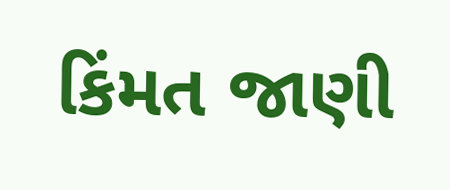કિંમત જાણી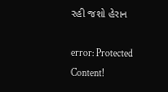રહી જશો હેરાન

error: Protected Content!